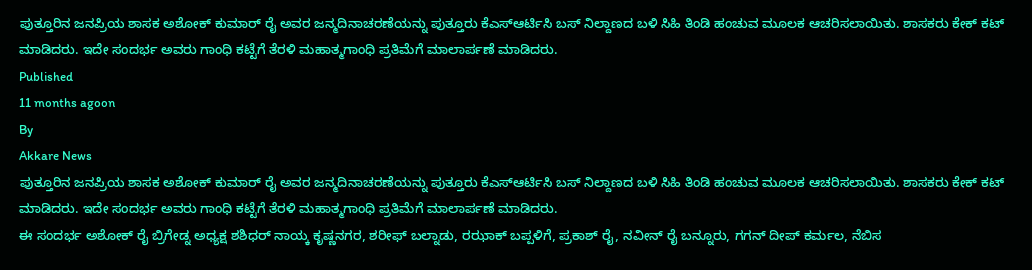ಪುತ್ತೂರಿನ ಜನಪ್ರಿಯ ಶಾಸಕ ಅಶೋಕ್ ಕುಮಾರ್ ರೈ ಅವರ ಜನ್ಮದಿನಾಚರಣೆಯನ್ನು ಪುತ್ತೂರು ಕೆಎಸ್ಆರ್ಟಿಸಿ ಬಸ್ ನಿಲ್ದಾಣದ ಬಳಿ ಸಿಹಿ ತಿಂಡಿ ಹಂಚುವ ಮೂಲಕ ಆಚರಿಸಲಾಯಿತು. ಶಾಸಕರು ಕೇಕ್ ಕಟ್ ಮಾಡಿದರು. ಇದೇ ಸಂದರ್ಭ ಅವರು ಗಾಂಧಿ ಕಟ್ಟೆಗೆ ತೆರಳಿ ಮಹಾತ್ಮಗಾಂಧಿ ಪ್ರತಿಮೆಗೆ ಮಾಲಾರ್ಪಣೆ ಮಾಡಿದರು.
Published
11 months agoon
By
Akkare News
ಪುತ್ತೂರಿನ ಜನಪ್ರಿಯ ಶಾಸಕ ಅಶೋಕ್ ಕುಮಾರ್ ರೈ ಅವರ ಜನ್ಮದಿನಾಚರಣೆಯನ್ನು ಪುತ್ತೂರು ಕೆಎಸ್ಆರ್ಟಿಸಿ ಬಸ್ ನಿಲ್ದಾಣದ ಬಳಿ ಸಿಹಿ ತಿಂಡಿ ಹಂಚುವ ಮೂಲಕ ಆಚರಿಸಲಾಯಿತು. ಶಾಸಕರು ಕೇಕ್ ಕಟ್ ಮಾಡಿದರು. ಇದೇ ಸಂದರ್ಭ ಅವರು ಗಾಂಧಿ ಕಟ್ಟೆಗೆ ತೆರಳಿ ಮಹಾತ್ಮಗಾಂಧಿ ಪ್ರತಿಮೆಗೆ ಮಾಲಾರ್ಪಣೆ ಮಾಡಿದರು.
ಈ ಸಂದರ್ಭ ಅಶೋಕ್ ರೈ ಬ್ರಿಗೇಡ್ನ ಅಧ್ಯಕ್ಷ ಶಶಿಧರ್ ನಾಯ್ಕ ಕೃಷ್ಣನಗರ, ಶರೀಫ್ ಬಲ್ನಾಡು, ರಝಾಕ್ ಬಪ್ಪಳಿಗೆ, ಪ್ರಕಾಶ್ ರೈ, ನವೀನ್ ರೈ ಬನ್ನೂರು, ಗಗನ್ ದೀಪ್ ಕರ್ಮಲ, ನೆಬಿಸ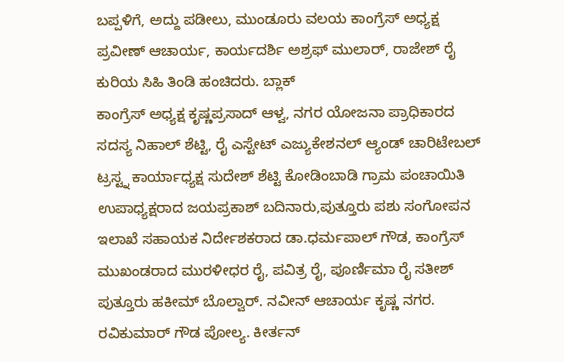ಬಪ್ಪಳಿಗೆ, ಅದ್ದು ಪಡೀಲು, ಮುಂಡೂರು ವಲಯ ಕಾಂಗ್ರೆಸ್ ಅಧ್ಯಕ್ಷ ಪ್ರವೀಣ್ ಆಚಾರ್ಯ, ಕಾರ್ಯದರ್ಶಿ ಅಶ್ರಫ್ ಮುಲಾರ್, ರಾಜೇಶ್ ರೈ ಕುರಿಯ ಸಿಹಿ ತಿಂಡಿ ಹಂಚಿದರು. ಬ್ಲಾಕ್
ಕಾಂಗ್ರೆಸ್ ಅಧ್ಯಕ್ಷ ಕೃಷ್ಣಪ್ರಸಾದ್ ಆಳ್ವ, ನಗರ ಯೋಜನಾ ಪ್ರಾಧಿಕಾರದ ಸದಸ್ಯ ನಿಹಾಲ್ ಶೆಟ್ಟಿ, ರೈ ಎಸ್ಟೇಟ್ ಎಜ್ಯುಕೇಶನಲ್ ಆ್ಯಂಡ್ ಚಾರಿಟೇಬಲ್ ಟ್ರಸ್ಟ್ನ ಕಾರ್ಯಾಧ್ಯಕ್ಷ ಸುದೇಶ್ ಶೆಟ್ಟಿ ಕೋಡಿಂಬಾಡಿ ಗ್ರಾಮ ಪಂಚಾಯಿತಿ ಉಪಾಧ್ಯಕ್ಷರಾದ ಜಯಪ್ರಕಾಶ್ ಬದಿನಾರು,ಪುತ್ತೂರು ಪಶು ಸಂಗೋಪನ ಇಲಾಖೆ ಸಹಾಯಕ ನಿರ್ದೇಶಕರಾದ ಡಾ.ಧರ್ಮಪಾಲ್ ಗೌಡ, ಕಾಂಗ್ರೆಸ್ ಮುಖಂಡರಾದ ಮುರಳೀಧರ ರೈ, ಪವಿತ್ರ ರೈ, ಪೂರ್ಣಿಮಾ ರೈ ಸತೀಶ್ ಪುತ್ತೂರು ಹಕೀಮ್ ಬೊಲ್ವಾರ್. ನವೀನ್ ಆಚಾರ್ಯ ಕೃಷ್ಣ ನಗರ. ರವಿಕುಮಾರ್ ಗೌಡ ಪೋಲ್ಯ. ಕೀರ್ತನ್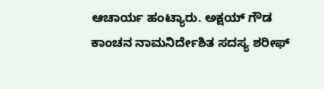ಆಚಾರ್ಯ ಹಂಟ್ಯಾರು. ಅಕ್ಷಯ್ ಗೌಡ ಕಾಂಚನ ನಾಮನಿರ್ದೇಶಿತ ಸದಸ್ಯ ಶರೀಫ್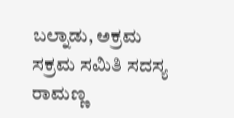ಬಲ್ನಾಡು, ಅಕ್ರಮ ಸಕ್ರಮ ಸಮಿತಿ ಸದಸ್ಯ ರಾಮಣ್ಣ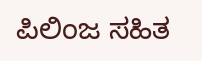ಪಿಲಿಂಜ ಸಹಿತ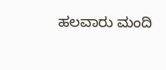ಹಲವಾರು ಮಂದಿ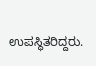ಉಪಸ್ಥಿತರಿದ್ದರು.